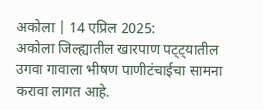अकोला | 14 एप्रिल 2025:
अकोला जिल्ह्यातील खारपाण पट्ट्यातील उगवा गावाला भीषण पाणीटंचाईचा सामना करावा लागत आहे.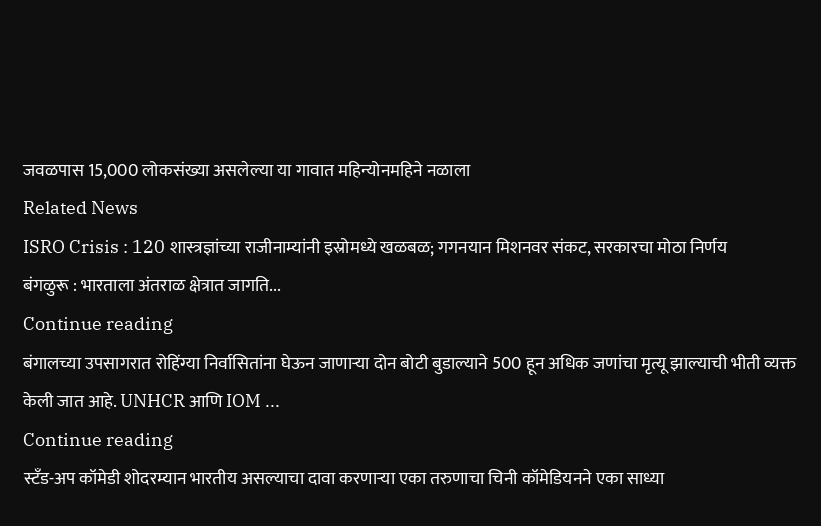जवळपास 15,000 लोकसंख्या असलेल्या या गावात महिन्योनमहिने नळाला
Related News
ISRO Crisis : 120 शास्त्रज्ञांच्या राजीनाम्यांनी इस्रोमध्ये खळबळ; गगनयान मिशनवर संकट, सरकारचा मोठा निर्णय
बंगळुरू : भारताला अंतराळ क्षेत्रात जागति...
Continue reading
बंगालच्या उपसागरात रोहिंग्या निर्वासितांना घेऊन जाणाऱ्या दोन बोटी बुडाल्याने 500 हून अधिक जणांचा मृत्यू झाल्याची भीती व्यक्त केली जात आहे. UNHCR आणि IOM ...
Continue reading
स्टँड-अप कॉमेडी शोदरम्यान भारतीय असल्याचा दावा करणाऱ्या एका तरुणाचा चिनी कॉमेडियनने एका साध्या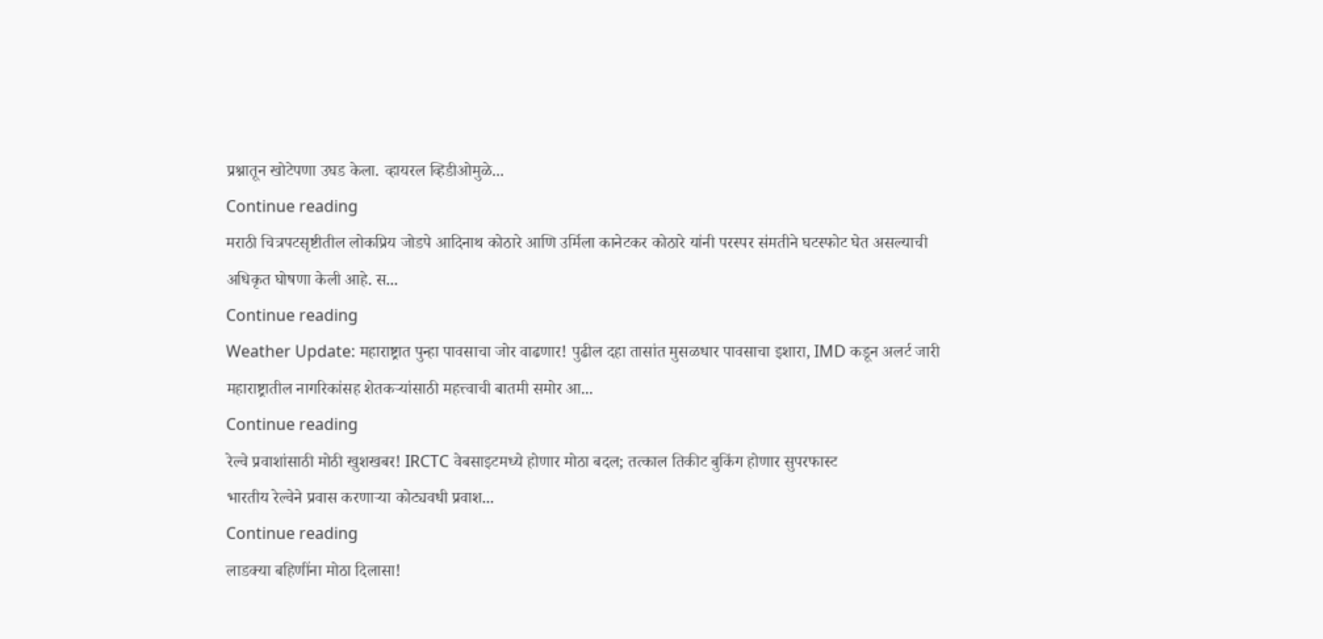प्रश्नातून खोटेपणा उघड केला. व्हायरल व्हिडीओमुळे...
Continue reading
मराठी चित्रपटसृष्टीतील लोकप्रिय जोडपे आदिनाथ कोठारे आणि उर्मिला कानेटकर कोठारे यांनी परस्पर संमतीने घटस्फोट घेत असल्याची अधिकृत घोषणा केली आहे. स...
Continue reading
Weather Update: महाराष्ट्रात पुन्हा पावसाचा जोर वाढणार! पुढील दहा तासांत मुसळधार पावसाचा इशारा, IMD कडून अलर्ट जारी
महाराष्ट्रातील नागरिकांसह शेतकऱ्यांसाठी महत्त्वाची बातमी समोर आ...
Continue reading
रेल्वे प्रवाशांसाठी मोठी खुशखबर! IRCTC वेबसाइटमध्ये होणार मोठा बदल; तत्काल तिकीट बुकिंग होणार सुपरफास्ट
भारतीय रेल्वेने प्रवास करणाऱ्या कोट्यवधी प्रवाश...
Continue reading
लाडक्या बहिणींना मोठा दिलासा!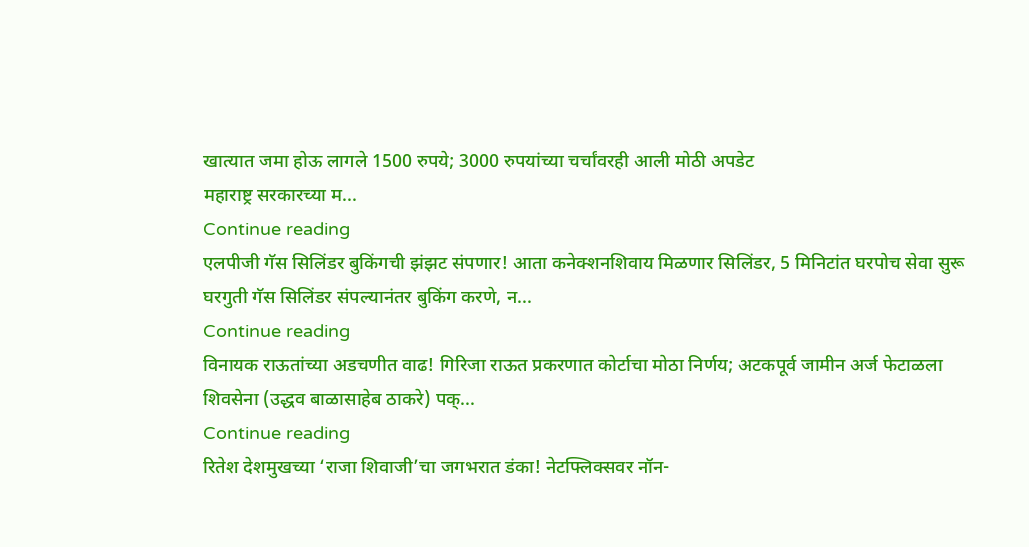खात्यात जमा होऊ लागले 1500 रुपये; 3000 रुपयांच्या चर्चांवरही आली मोठी अपडेट
महाराष्ट्र सरकारच्या म...
Continue reading
एलपीजी गॅस सिलिंडर बुकिंगची झंझट संपणार! आता कनेक्शनशिवाय मिळणार सिलिंडर, 5 मिनिटांत घरपोच सेवा सुरू
घरगुती गॅस सिलिंडर संपल्यानंतर बुकिंग करणे, न...
Continue reading
विनायक राऊतांच्या अडचणीत वाढ! गिरिजा राऊत प्रकरणात कोर्टाचा मोठा निर्णय; अटकपूर्व जामीन अर्ज फेटाळला
शिवसेना (उद्धव बाळासाहेब ठाकरे) पक्...
Continue reading
रितेश देशमुखच्या ‘राजा शिवाजी’चा जगभरात डंका! नेटफ्लिक्सवर नॉन-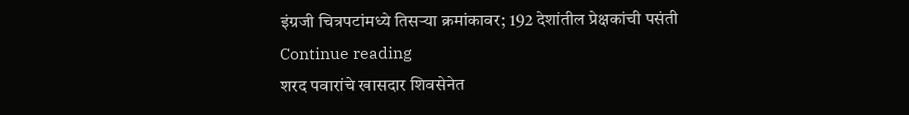इंग्रजी चित्रपटांमध्ये तिसऱ्या क्रमांकावर; 192 देशांतील प्रेक्षकांची पसंती
Continue reading
शरद पवारांचे खासदार शिवसेनेत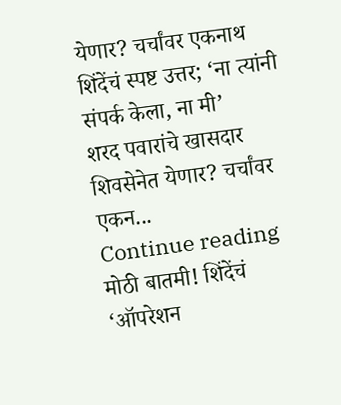येणार? चर्चांवर एकनाथ शिंदेंचं स्पष्ट उत्तर; ‘ना त्यांनी संपर्क केला, ना मी’
शरद पवारांचे खासदार शिवसेनेत येणार? चर्चांवर एकन...
Continue reading
मोठी बातमी! शिंदेंचं ‘ऑपरेशन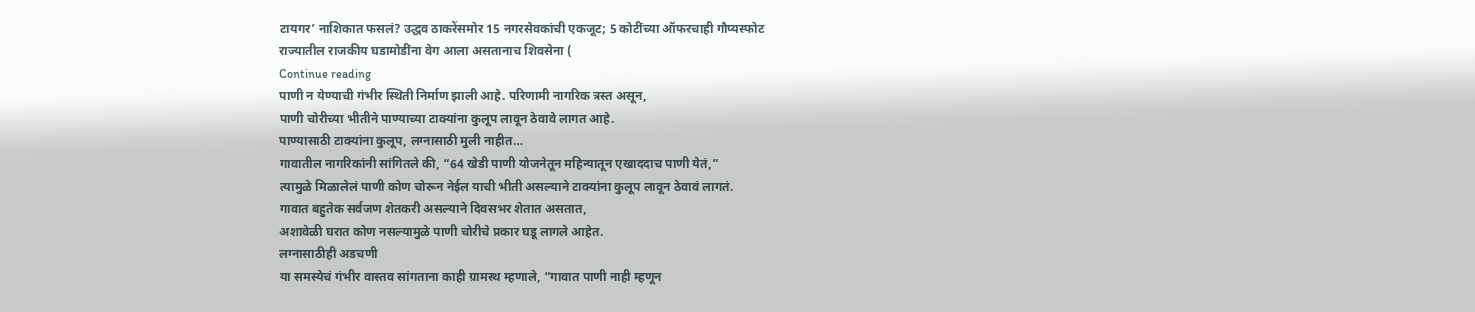टायगर’ नाशिकात फसलं? उद्धव ठाकरेंसमोर 15 नगरसेवकांची एकजूट; 5 कोटींच्या ऑफरचाही गौप्यस्फोट
राज्यातील राजकीय घडामोडींना वेग आला असतानाच शिवसेना (
Continue reading
पाणी न येण्याची गंभीर स्थिती निर्माण झाली आहे. परिणामी नागरिक त्रस्त असून,
पाणी चोरीच्या भीतीने पाण्याच्या टाक्यांना कुलूप लावून ठेवावे लागत आहे.
पाण्यासाठी टाक्यांना कुलूप, लग्नासाठी मुली नाहीत…
गावातील नागरिकांनी सांगितले की, “64 खेडी पाणी योजनेतून महिन्यातून एखाददाच पाणी येतं,”
त्यामुळे मिळालेलं पाणी कोण चोरून नेईल याची भीती असल्याने टाक्यांना कुलूप लावून ठेवावं लागतं.
गावात बहुतेक सर्वजण शेतकरी असल्याने दिवसभर शेतात असतात,
अशावेळी घरात कोण नसल्यामुळे पाणी चोरीचे प्रकार घडू लागले आहेत.
लग्नासाठीही अडचणी
या समस्येचं गंभीर वास्तव सांगताना काही ग्रामस्थ म्हणाले, “गावात पाणी नाही म्हणून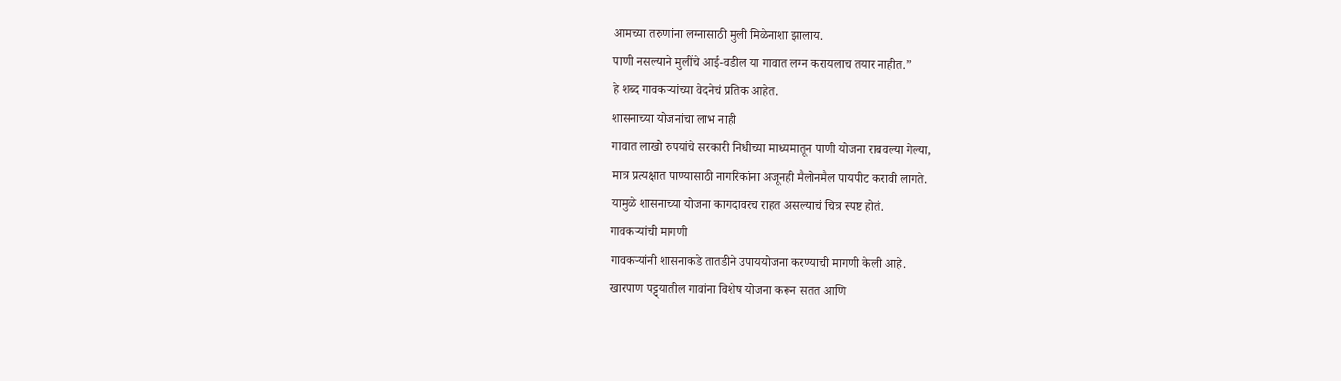आमच्या तरुणांना लग्नासाठी मुली मिळेनाशा झालाय.
पाणी नसल्याने मुलींचे आई-वडील या गावात लग्न करायलाच तयार नाहीत.”
हे शब्द गावकऱ्यांच्या वेदनेचं प्रतिक आहेत.
शासनाच्या योजनांचा लाभ नाही
गावात लाखो रुपयांचे सरकारी निधीच्या माध्यमातून पाणी योजना राबवल्या गेल्या,
मात्र प्रत्यक्षात पाण्यासाठी नागरिकांना अजूनही मैलोनमैल पायपीट करावी लागते.
यामुळे शासनाच्या योजना कागदावरच राहत असल्याचं चित्र स्पष्ट होतं.
गावकऱ्यांची मागणी
गावकऱ्यांनी शासनाकडे तातडीने उपाययोजना करण्याची मागणी केली आहे.
खारपाण पट्ट्यातील गावांना विशेष योजना करून सतत आणि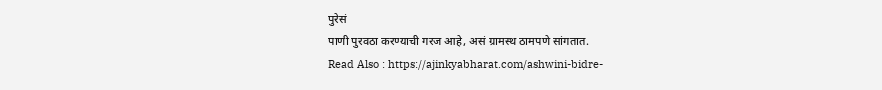पुरेसं
पाणी पुरवठा करण्याची गरज आहे, असं ग्रामस्थ ठामपणे सांगतात.
Read Also : https://ajinkyabharat.com/ashwini-bidre-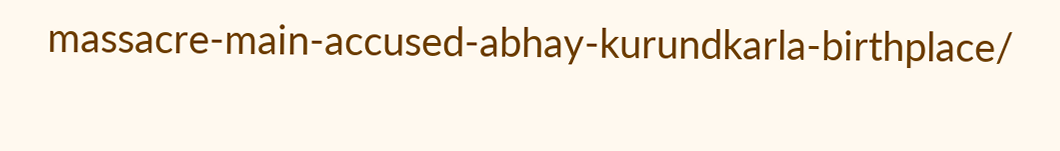massacre-main-accused-abhay-kurundkarla-birthplace/